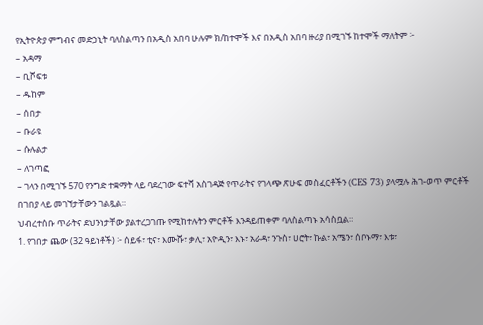የኢትዮጵያ ምግብና መድኃኒት ባለስልጣን በአዲስ አበባ ሁሉም ክ/ከተሞች እና በአዲስ አበባ ዙሪያ በሚገኙ ከተሞች ማለትም ፦
– አዳማ
– ቢሾፍቱ
– ዱከም
– ሰበታ
– ቡራዩ
– ሱሉልታ
– ለገጣፎ
– ገላን በሚገኙ 570 የንግድ ተቋማት ላይ ባደረገው ፍተሻ አስገዳጅ የጥራትና የገላጭ ጽሁፍ መስፈርቶችን (CES 73) ያላሟሉ ሕገ-ወጥ ምርቶች በገበያ ላይ መገኘታቸውን ገልጿል።
ህብረተሰቡ ጥራትና ደህንነታቸው ያልተረጋገጡ የሚከተሉትን ምርቶች እንዳይጠቀም ባለስልጣኑ አሳስቧል።
1. የገበታ ጨው (32 ዓይነቶች) ፦ ሰይፋ፣ ቲና፣ እሙሹ፣ ቃሊ፣ አዮዲን፣ እኑ፣ አራዳ፣ ንጉስ፣ ሀሮት፣ ኩል፣ አሜን፣ ሰቦኑማ፣ እቱ፣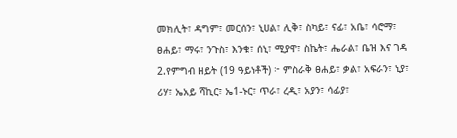መክሊት፣ ዳግም፣ መርሰን፣ ኒሀል፣ ሊቅ፣ ስካይ፣ ናፊ፣ አቤ፣ ሳሮማ፣ ፀሐይ፣ ማሩ፣ ንጉስ፣ እንቁ፣ ሰኒ፣ ሚያዋ፣ ስኬት፣ ሔራል፣ ቤዝ እና ገዳ
2.የምግብ ዘይት (19 ዓይነቶች) ፦ ምስራቅ ፀሐይ፣ ቃል፣ አፍራን፣ ኒያ፣ ሪሃ፣ ኤአይ ሻኪር፣ ኤ1-ኑር፣ ጥራ፣ ረዲ፣ አያን፣ ሳፊያ፣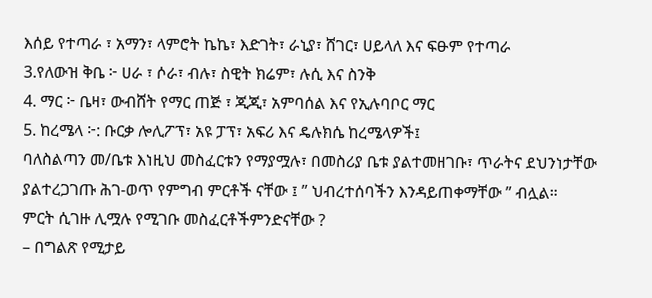እሰይ የተጣራ ፣ አማን፣ ላምሮት ኬኬ፣ እድገት፣ ራኒያ፣ ሸገር፣ ሀይላለ እና ፍፁም የተጣራ
3.የለውዝ ቅቤ ፦ ሀራ ፣ ሶራ፣ ብሉ፣ ስዊት ክሬም፣ ሉሲ እና ስንቅ
4. ማር ፦ ቤዛ፣ ውብሸት የማር ጠጅ ፣ ጂጂ፣ አምባሰል እና የኢሉባቦር ማር
5. ከረሜላ ፦: ቡርቃ ሎሊፖፕ፣ አዩ ፓፕ፣ አፍሪ እና ዴሉክሴ ከረሜላዎች፤
ባለስልጣን መ/ቤቱ እነዚህ መስፈርቱን የማያሟሉ፣ በመስሪያ ቤቱ ያልተመዘገቡ፣ ጥራትና ደህንነታቸው ያልተረጋገጡ ሕገ-ወጥ የምግብ ምርቶች ናቸው ፤ ” ህብረተሰባችን እንዳይጠቀማቸው ” ብሏል።
ምርት ሲገዙ ሊሟሉ የሚገቡ መስፈርቶችምንድናቸው ?
– በግልጽ የሚታይ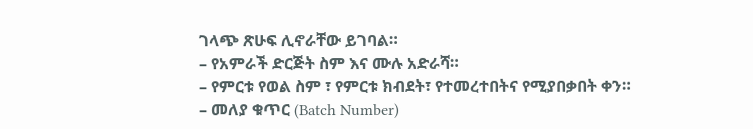ገላጭ ጽሁፍ ሊኖራቸው ይገባል።
– የአምራች ድርጅት ስም እና ሙሉ አድራሻ።
– የምርቱ የወል ስም ፣ የምርቱ ክብደት፣ የተመረተበትና የሚያበቃበት ቀን።
– መለያ ቁጥር (Batch Number)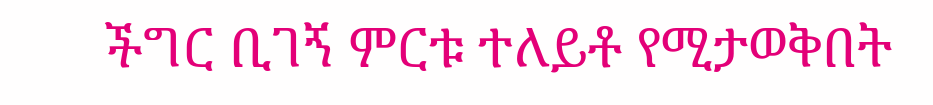ችግር ቢገኝ ምርቱ ተለይቶ የሚታወቅበት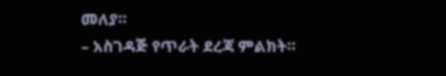መለያ።
– አስገዳጅ የጥራት ደረጃ ምልክት።